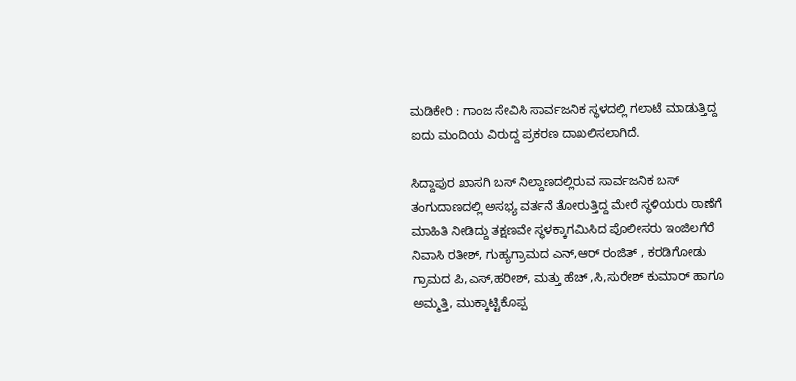ಮಡಿಕೇರಿ : ಗಾಂಜ ಸೇವಿಸಿ ಸಾರ್ವಜನಿಕ ಸ್ಥಳದಲ್ಲಿ ಗಲಾಟೆ ಮಾಡುತ್ತಿದ್ದ ಐದು ಮಂದಿಯ ವಿರುದ್ದ ಪ್ರಕರಣ ದಾಖಲಿಸಲಾಗಿದೆ.

ಸಿದ್ದಾಪುರ ಖಾಸಗಿ ಬಸ್ ನಿಲ್ದಾಣದಲ್ಲಿರುವ ಸಾರ್ವಜನಿಕ ಬಸ್ ತಂಗುದಾಣದಲ್ಲಿ ಅಸಭ್ಯ ವರ್ತನೆ ತೋರುತ್ತಿದ್ದ ಮೇರೆ ಸ್ಥಳಿಯರು ಠಾಣೆಗೆ ಮಾಹಿತಿ ನೀಡಿದ್ದು ತಕ್ಷಣವೇ ಸ್ಥಳಕ್ಕಾಗಮಿಸಿದ ಪೊಲೀಸರು ಇಂಜಿಲಗೆರೆ ನಿವಾಸಿ ರತೀಶ್, ಗುಹ್ಯಗ್ರಾಮದ ಎನ್,ಆರ್ ರಂಜಿತ್ , ಕರಡಿಗೋಡು ಗ್ರಾಮದ ಪಿ,ಎಸ್,ಹರೀಶ್, ಮತ್ತು ಹೆಚ್ ,ಸಿ,ಸುರೇಶ್ ಕುಮಾರ್ ಹಾಗೂ ಅಮ್ಮತ್ತಿ, ಮುಕ್ಕಾಟ್ಟಿಕೊಪ್ಪ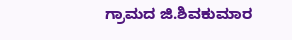ಗ್ರಾಮದ ಜಿ.ಶಿವಕುಮಾರ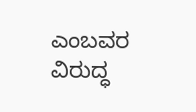ಎಂಬವರ ವಿರುದ್ಧ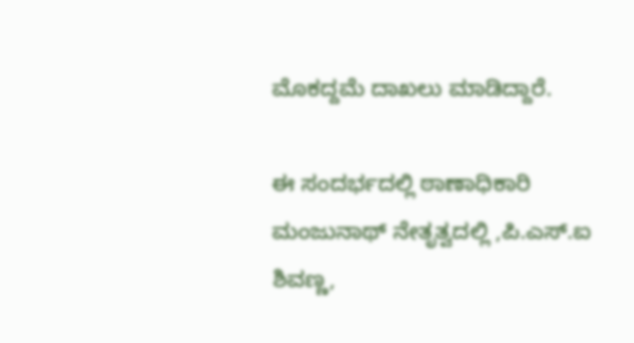ಮೊಕದ್ದಮೆ ದಾಖಲು ಮಾಡಿದ್ದಾರೆ.

ಈ ಸಂದರ್ಭದಲ್ಲಿ ಠಾಣಾಧಿಕಾರಿ ಮಂಜುನಾಥ್ ನೇತೃತ್ವದಲ್ಲಿ ,ಪಿ.ಎಸ್.ಐ ಶಿವಣ್ಣ,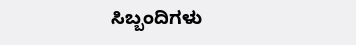ಸಿಬ್ಬಂದಿಗಳು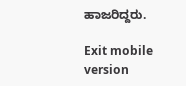ಹಾಜರಿದ್ದರು.

Exit mobile version